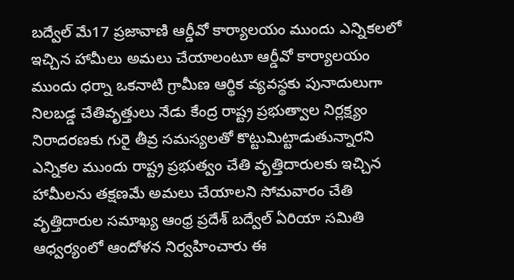బద్వేల్ మే17 ప్రజావాణి ఆర్డీవో కార్యాలయం ముందు ఎన్నికలలో ఇచ్చిన హామీలు అమలు చేయాలంటూ ఆర్డీవో కార్యాలయం ముందు ధర్నా ఒకనాటి గ్రామీణ ఆర్థిక వ్యవస్థకు పునాదులుగా నిలబడ్డ చేతివృత్తులు నేడు కేంద్ర రాష్ట్ర ప్రభుత్వాల నిర్లక్ష్యం నిరాదరణకు గురై తీవ్ర సమస్యలతో కొట్టుమిట్టాడుతున్నారని ఎన్నికల ముందు రాష్ట్ర ప్రభుత్వం చేతి వృత్తిదారులకు ఇచ్చిన హామీలను తక్షణమే అమలు చేయాలని సోమవారం చేతి వృత్తిదారుల సమాఖ్య ఆంధ్ర ప్రదేశ్ బద్వేల్ ఏరియా సమితి ఆధ్వర్యంలో ఆందోళన నిర్వహించారు ఈ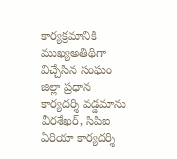కార్యక్రమానికి ముఖ్యఅతిథిగా విచ్చేసిన సంఘం జిల్లా ప్రధాన కార్యదర్శి వడ్డమాను వీరశేఖర్, సిపిఐ ఏరియా కార్యదర్శి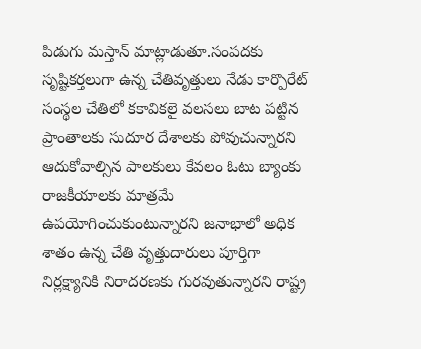పిడుగు మస్తాన్ మాట్లాడుతూ.సంపదకు సృష్టికర్తలుగా ఉన్న చేతివృత్తులు నేడు కార్పొరేట్ సంస్థల చేతిలో కకావికలై వలసలు బాట పట్టిన ప్రాంతాలకు సుదూర దేశాలకు పోవుచున్నారని ఆదుకోవాల్సిన పాలకులు కేవలం ఓటు బ్యాంకు రాజకీయాలకు మాత్రమే ఉపయోగించుకుంటున్నారని జనాభాలో అధిక శాతం ఉన్న చేతి వృత్తుదారులు పూర్తిగా నిర్లక్ష్యానికి నిరాదరణకు గురవుతున్నారని రాష్ట్ర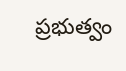ప్రభుత్వం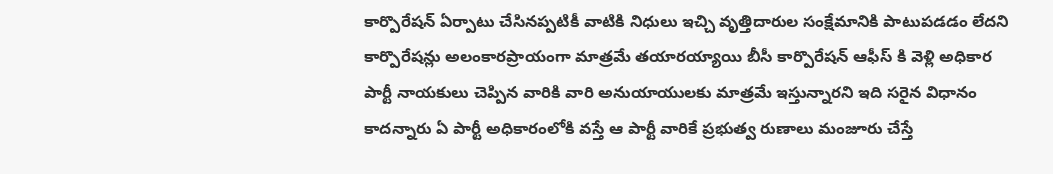కార్పొరేషన్ ఏర్పాటు చేసినప్పటికీ వాటికి నిధులు ఇచ్చి వృత్తిదారుల సంక్షేమానికి పాటుపడడం లేదని కార్పొరేషన్లు అలంకారప్రాయంగా మాత్రమే తయారయ్యాయి బీసీ కార్పొరేషన్ ఆఫీస్ కి వెళ్లి అధికార పార్టీ నాయకులు చెప్పిన వారికి వారి అనుయాయులకు మాత్రమే ఇస్తున్నారని ఇది సరైన విధానం కాదన్నారు ఏ పార్టీ అధికారంలోకి వస్తే ఆ పార్టీ వారికే ప్రభుత్వ రుణాలు మంజూరు చేస్తే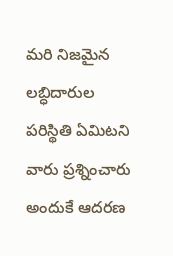మరి నిజమైన లబ్ధిదారుల పరిస్థితి ఏమిటని వారు ప్రశ్నించారు అందుకే ఆదరణ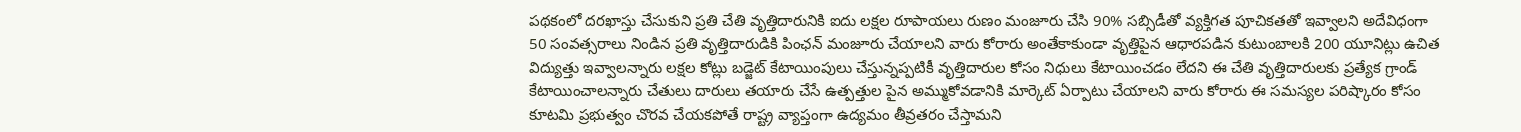పథకంలో దరఖాస్తు చేసుకుని ప్రతి చేతి వృత్తిదారునికి ఐదు లక్షల రూపాయలు రుణం మంజూరు చేసి 90% సబ్సిడీతో వ్యక్తిగత పూచికతతో ఇవ్వాలని అదేవిధంగా 50 సంవత్సరాలు నిండిన ప్రతి వృత్తిదారుడికి పింఛన్ మంజూరు చేయాలని వారు కోరారు అంతేకాకుండా వృత్తిపైన ఆధారపడిన కుటుంబాలకి 200 యూనిట్లు ఉచిత విద్యుత్తు ఇవ్వాలన్నారు లక్షల కోట్లు బడ్జెట్ కేటాయింపులు చేస్తున్నప్పటికీ వృత్తిదారుల కోసం నిధులు కేటాయించడం లేదని ఈ చేతి వృత్తిదారులకు ప్రత్యేక గ్రాండ్ కేటాయించాలన్నారు చేతులు దారులు తయారు చేసే ఉత్పత్తుల పైన అమ్ముకోవడానికి మార్కెట్ ఏర్పాటు చేయాలని వారు కోరారు ఈ సమస్యల పరిష్కారం కోసం కూటమి ప్రభుత్వం చొరవ చేయకపోతే రాష్ట్ర వ్యాప్తంగా ఉద్యమం తీవ్రతరం చేస్తామని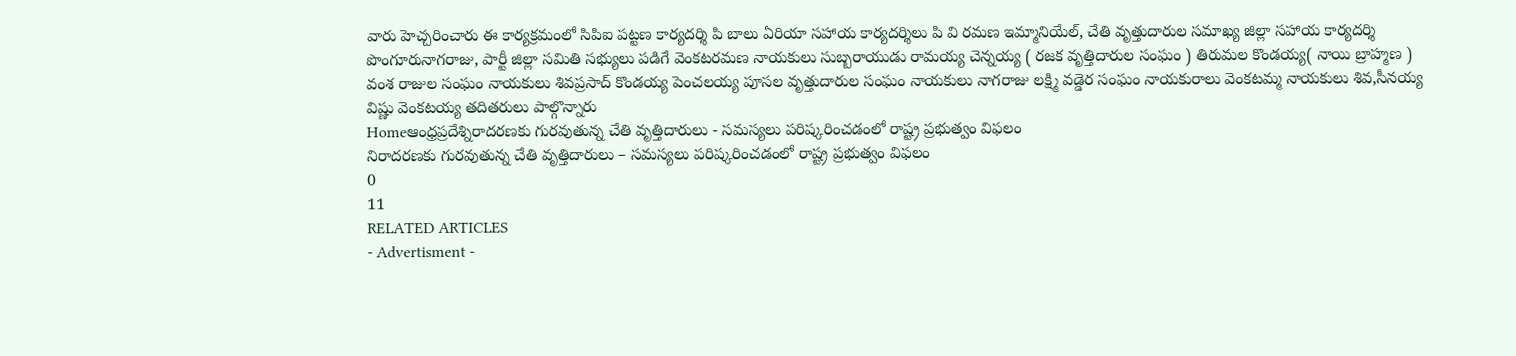వారు హెచ్చరించారు ఈ కార్యక్రమంలో సిపిఐ పట్టణ కార్యదర్శి పి బాలు ఏరియా సహాయ కార్యదర్శిలు పి వి రమణ ఇమ్మానియేల్, చేతి వృత్తుదారుల సమాఖ్య జిల్లా సహాయ కార్యదర్శి పొంగూరునాగరాజు, పార్టీ జిల్లా సమితి సభ్యులు పడిగే వెంకటరమణ నాయకులు సుబ్బరాయుడు రామయ్య చెన్నయ్య ( రజక వృత్తిదారుల సంఘం ) తిరుమల కొండయ్య( నాయి బ్రాహ్మణ ) వంశ రాజుల సంఘం నాయకులు శివప్రసాద్ కొండయ్య పెంచలయ్య పూసల వృత్తుదారుల సంఘం నాయకులు నాగరాజు లక్ష్మి వడ్డెర సంఘం నాయకురాలు వెంకటమ్మ నాయకులు శివ,సీనయ్య విష్ణు వెంకటయ్య తదితరులు పాల్గొన్నారు
Homeఆంధ్రప్రదేశ్నిరాదరణకు గురవుతున్న చేతి వృత్తిదారులు - సమస్యలు పరిష్కరించడంలో రాష్ట్ర ప్రభుత్వం విఫలం
నిరాదరణకు గురవుతున్న చేతి వృత్తిదారులు – సమస్యలు పరిష్కరించడంలో రాష్ట్ర ప్రభుత్వం విఫలం
0
11
RELATED ARTICLES
- Advertisment -